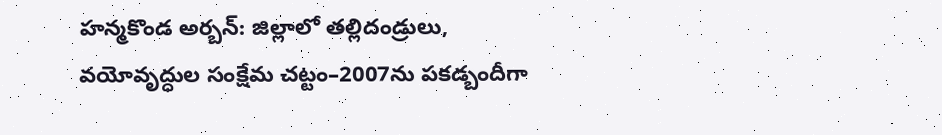హన్మకొండ అర్బన్: జిల్లాలో తల్లిదండ్రులు, వయోవృద్ధుల సంక్షేమ చట్టం–2007ను పకడ్బందీగా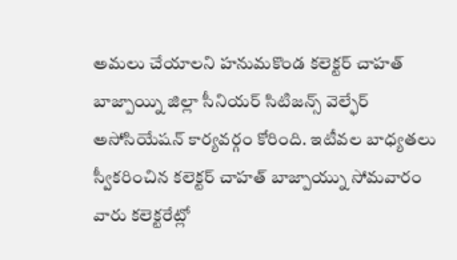అమలు చేయాలని హనుమకొండ కలెక్టర్ చాహత్ బాజ్పాయ్ని జిల్లా సీనియర్ సిటిజన్స్ వెల్ఫేర్ అసోసియేషన్ కార్యవర్గం కోరింది. ఇటీవల బాధ్యతలు స్వీకరించిన కలెక్టర్ చాహత్ బాజ్పాయ్ను సోమవారం వారు కలెక్టరేట్లో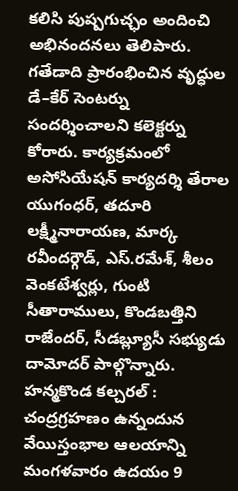కలిసి పుష్పగుచ్ఛం అందించి అభినందనలు తెలిపారు. గతేడాది ప్రారంభించిన వృద్ధుల డే–కేర్ సెంటర్ను సందర్శించాలని కలెక్టర్ను కోరారు. కార్యక్రమంలో అసోసియేషన్ కార్యదర్శి తేరాల యుగంధర్, తదూరి లక్ష్మీనారాయణ, మార్క రవీందర్గౌడ్, ఎస్.రమేశ్, శీలం వెంకటేశ్వర్లు, గుంటి సీతారాములు, కొండబత్తిని రాజేందర్, సీడబ్ల్యూసీ సభ్యుడు దామోదర్ పాల్గొన్నారు.
హన్మకొండ కల్చరల్ : చంద్రగ్రహణం ఉన్నందున వేయిస్తంభాల ఆలయాన్ని మంగళవారం ఉదయం 9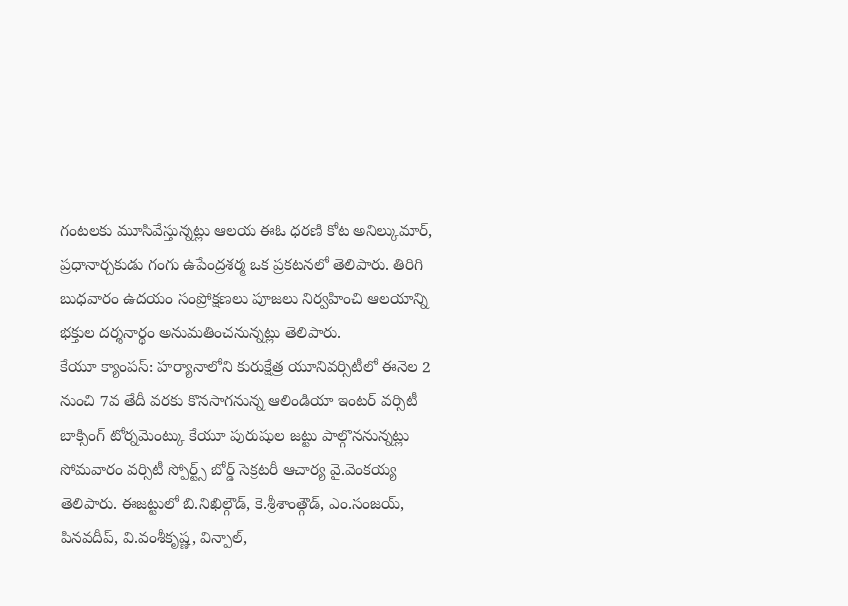గంటలకు మూసివేస్తున్నట్లు ఆలయ ఈఓ ధరణి కోట అనిల్కుమార్, ప్రధానార్చకుడు గంగు ఉపేంద్రశర్మ ఒక ప్రకటనలో తెలిపారు. తిరిగి బుధవారం ఉదయం సంప్రోక్షణలు పూజలు నిర్వహించి ఆలయాన్ని భక్తుల దర్శనార్థం అనుమతించనున్నట్లు తెలిపారు.
కేయూ క్యాంపస్: హర్యానాలోని కురుక్షేత్ర యూనివర్సిటీలో ఈనెల 2 నుంచి 7వ తేదీ వరకు కొనసాగనున్న ఆలిండియా ఇంటర్ వర్సిటీ బాక్సింగ్ టోర్నమెంట్కు కేయూ పురుషుల జట్టు పాల్గొననున్నట్లు సోమవారం వర్సిటీ స్పోర్ట్స్ బోర్డ్ సెక్రటరీ ఆచార్య వై.వెంకయ్య తెలిపారు. ఈజట్టులో బి.నిఖిల్గౌడ్, కె.శ్రీశాంత్గౌడ్, ఎం.సంజయ్, పినవదీప్, వి.వంశీకృష్ణ, విన్పాల్,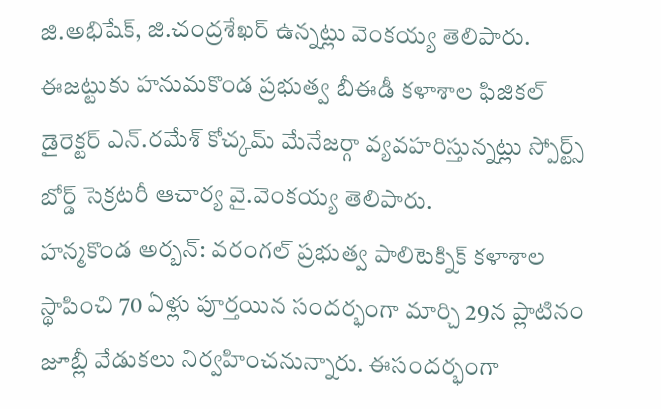జి.అభిషేక్, జి.చంద్రశేఖర్ ఉన్నట్లు వెంకయ్య తెలిపారు. ఈజట్టుకు హనుమకొండ ప్రభుత్వ బీఈడీ కళాశాల ఫిజికల్ డైరెక్టర్ ఎన్.రమేశ్ కోచ్కమ్ మేనేజర్గా వ్యవహరిస్తున్నట్లు స్పోర్ట్స్ బోర్డ్ సెక్రటరీ ఆచార్య వై.వెంకయ్య తెలిపారు.
హన్మకొండ అర్బన్: వరంగల్ ప్రభుత్వ పాలిటెక్నిక్ కళాశాల స్థాపించి 70 ఏళ్లు పూర్తయిన సందర్భంగా మార్చి 29న ప్లాటినం జూబ్లీ వేడుకలు నిర్వహించనున్నారు. ఈసందర్భంగా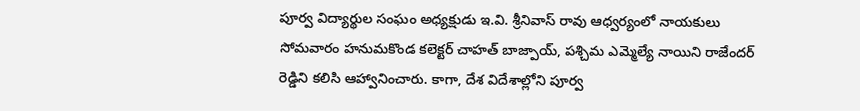పూర్వ విద్యార్థుల సంఘం అధ్యక్షుడు ఇ.వి. శ్రీనివాస్ రావు ఆధ్వర్యంలో నాయకులు సోమవారం హనుమకొండ కలెక్టర్ చాహత్ బాజ్పాయ్, పశ్చిమ ఎమ్మెల్యే నాయిని రాజేందర్ రెడ్డిని కలిసి ఆహ్వానించారు. కాగా, దేశ విదేశాల్లోని పూర్వ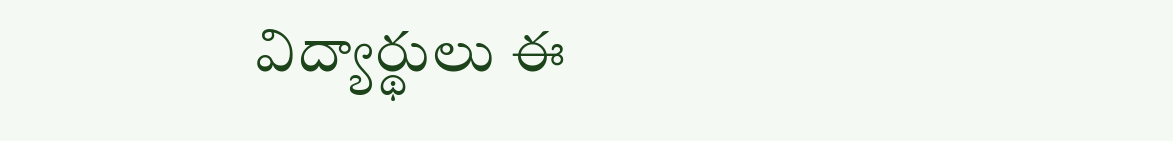విద్యార్థులు ఈ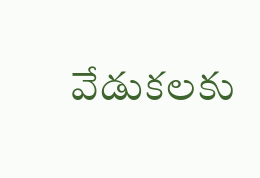వేడుకలకు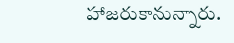హాజరుకానున్నారు.